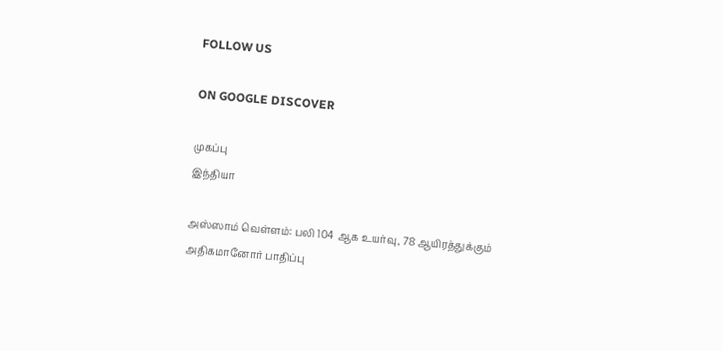FOLLOW US

ON GOOGLE DISCOVER

முகப்பு
இந்தியா

அஸ்ஸாம் வெள்ளம்: பலி 104 ஆக உயர்வு, 78 ஆயிரத்துக்கும் அதிகமானோர் பாதிப்பு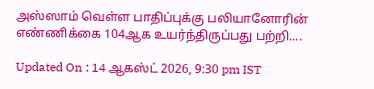அஸ்ஸாம் வெள்ள பாதிப்புக்கு பலியானோரின் எண்ணிக்கை 104ஆக உயர்ந்திருப்பது பற்றி....

Updated On : 14 ஆகஸ்ட் 2026, 9:30 pm IST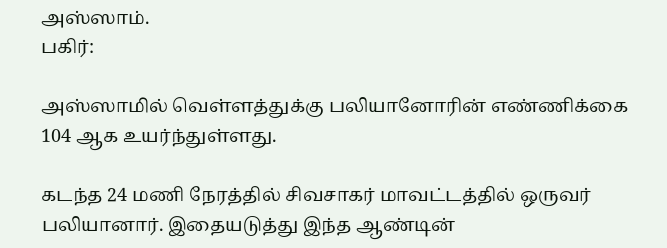அஸ்ஸாம்.
பகிர்:

அஸ்ஸாமில் வெள்ளத்துக்கு பலியானோரின் எண்ணிக்கை 104 ஆக உயர்ந்துள்ளது.

கடந்த 24 மணி நேரத்தில் சிவசாகர் மாவட்டத்தில் ஒருவர் பலியானார். இதையடுத்து இந்த ஆண்டின்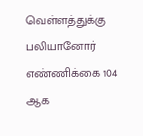வெள்ளத்துக்கு பலியானோர் எண்ணிக்கை 104 ஆக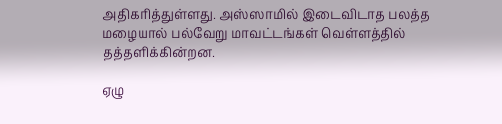அதிகரித்துள்ளது. அஸ்ஸாமில் இடைவிடாத பலத்த மழையால் பல்வேறு மாவட்டங்கள் வெள்ளத்தில் தத்தளிக்கின்றன.

ஏழு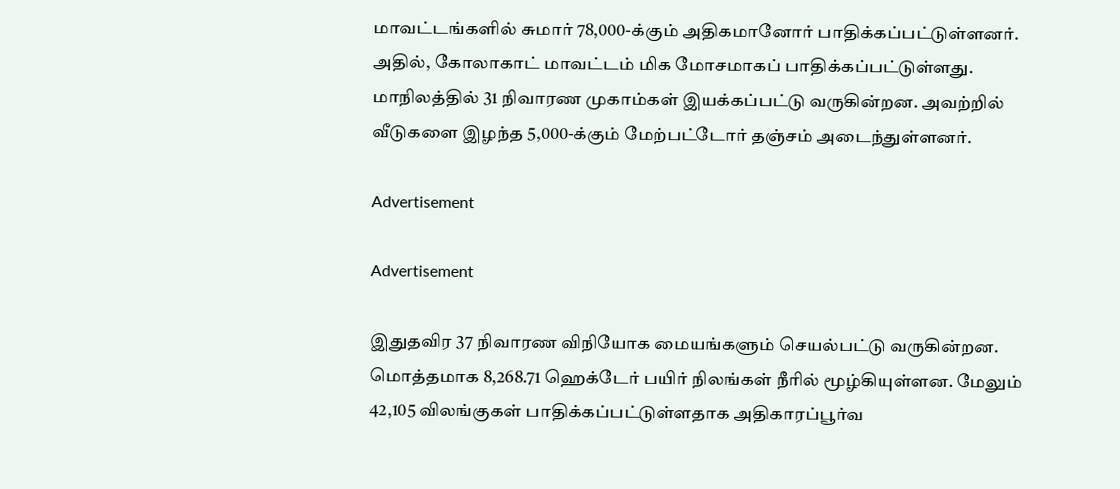மாவட்டங்களில் சுமார் 78,000-க்கும் அதிகமானோர் பாதிக்கப்பட்டுள்ளனர். அதில், கோலாகாட் மாவட்டம் மிக மோசமாகப் பாதிக்கப்பட்டுள்ளது. மாநிலத்தில் 31 நிவாரண முகாம்கள் இயக்கப்பட்டு வருகின்றன. அவற்றில் வீடுகளை இழந்த 5,000-க்கும் மேற்பட்டோர் தஞ்சம் அடைந்துள்ளனர்.

Advertisement

Advertisement

இதுதவிர 37 நிவாரண விநியோக மையங்களும் செயல்பட்டு வருகின்றன. மொத்தமாக 8,268.71 ஹெக்டேர் பயிர் நிலங்கள் நீரில் மூழ்கியுள்ளன. மேலும் 42,105 விலங்குகள் பாதிக்கப்பட்டுள்ளதாக அதிகாரப்பூர்வ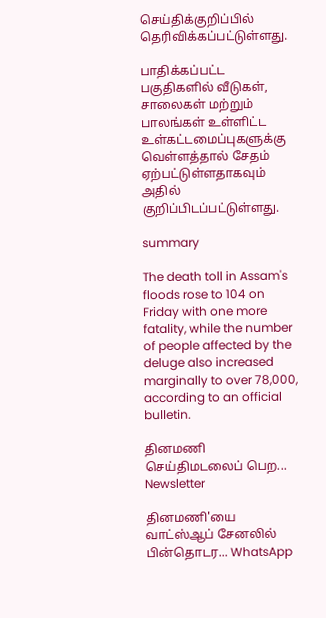செய்திக்குறிப்பில் தெரிவிக்கப்பட்டுள்ளது.

பாதிக்கப்பட்ட பகுதிகளில் வீடுகள், சாலைகள் மற்றும் பாலங்கள் உள்ளிட்ட உள்கட்டமைப்புகளுக்கு வெள்ளத்தால் சேதம் ஏற்பட்டுள்ளதாகவும் அதில் குறிப்பிடப்பட்டுள்ளது.

summary

The death toll in Assam's floods rose to 104 on Friday with one more fatality, while the number of people affected by the deluge also increased marginally to over 78,000, according to an official bulletin.

தினமணி செய்திமடலைப் பெற... Newsletter

தினமணி'யை வாட்ஸ்ஆப் சேனலில் பின்தொடர... WhatsApp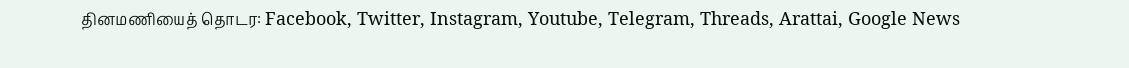தினமணியைத் தொடர: Facebook, Twitter, Instagram, Youtube, Telegram, Threads, Arattai, Google News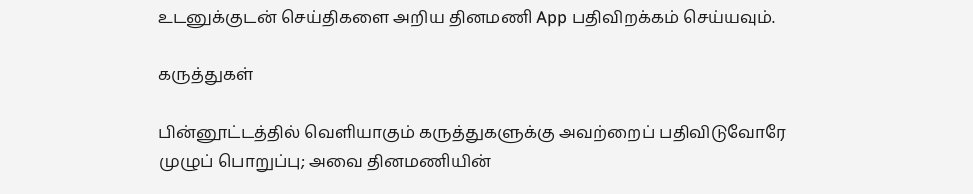உடனுக்குடன் செய்திகளை அறிய தினமணி App பதிவிறக்கம் செய்யவும்.

கருத்துகள்

பின்னூட்டத்தில் வெளியாகும் கருத்துகளுக்கு அவற்றைப் பதிவிடுவோரே முழுப் பொறுப்பு; அவை தினமணியின்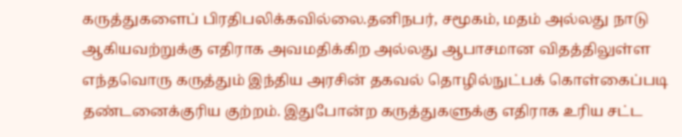கருத்துகளைப் பிரதிபலிக்கவில்லை.தனிநபர், சமூகம், மதம் அல்லது நாடு ஆகியவற்றுக்கு எதிராக அவமதிக்கிற அல்லது ஆபாசமான விதத்திலுள்ள எந்தவொரு கருத்தும் இந்திய அரசின் தகவல் தொழில்நுட்பக் கொள்கைப்படி தண்டனைக்குரிய குற்றம். இதுபோன்ற கருத்துகளுக்கு எதிராக உரிய சட்ட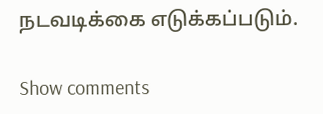நடவடிக்கை எடுக்கப்படும்.

Show comments